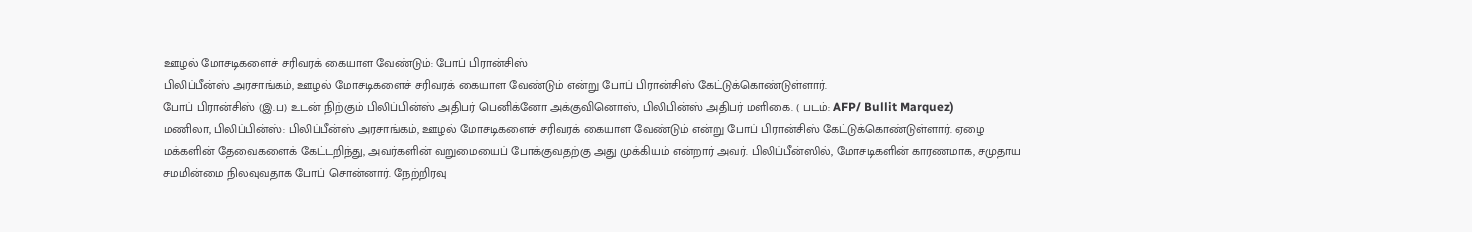ஊழல் மோசடிகளைச் சரிவரக் கையாள வேண்டும்: போப் பிரான்சிஸ்
பிலிப்பீன்ஸ் அரசாங்கம், ஊழல் மோசடிகளைச் சரிவரக் கையாள வேண்டும் என்று போப் பிரான்சிஸ் கேட்டுக்கொண்டுள்ளார்.
போப் பிரான்சிஸ் (இ.ப) உடன் நிற்கும் பிலிப்பின்ஸ் அதிபர் பெனிக்னோ அக்குவினொஸ், பிலிபின்ஸ் அதிபர் மளிகை. ( படம்: AFP/ Bullit Marquez)
மணிலா, பிலிப்பின்ஸ்: பிலிப்பீன்ஸ் அரசாங்கம், ஊழல் மோசடிகளைச் சரிவரக் கையாள வேண்டும் என்று போப் பிரான்சிஸ் கேட்டுக்கொண்டுள்ளார். ஏழை மக்களின் தேவைகளைக் கேட்டறிந்து, அவர்களின் வறுமையைப் போக்குவதற்கு அது முக்கியம் என்றார் அவர். பிலிப்பீன்ஸில், மோசடிகளின் காரணமாக, சமுதாய சமமின்மை நிலவுவதாக போப் சொன்னார். நேற்றிரவு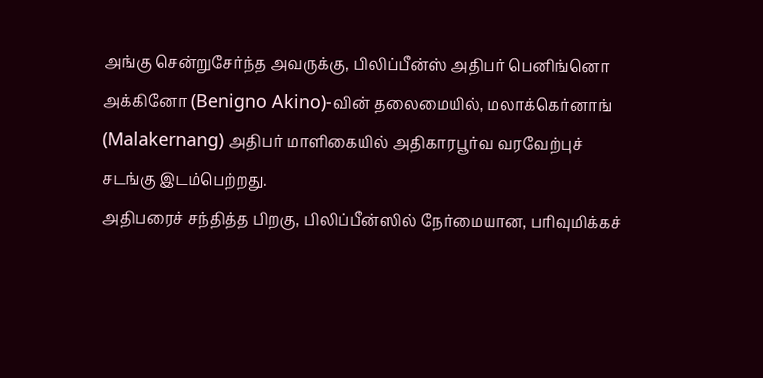அங்கு சென்றுசேர்ந்த அவருக்கு, பிலிப்பீன்ஸ் அதிபர் பெனிங்னொ அக்கினோ (Benigno Akino)-வின் தலைமையில், மலாக்கெர்னாங் (Malakernang) அதிபர் மாளிகையில் அதிகாரபூர்வ வரவேற்புச் சடங்கு இடம்பெற்றது.
அதிபரைச் சந்தித்த பிறகு, பிலிப்பீன்ஸில் நேர்மையான, பரிவுமிக்கச்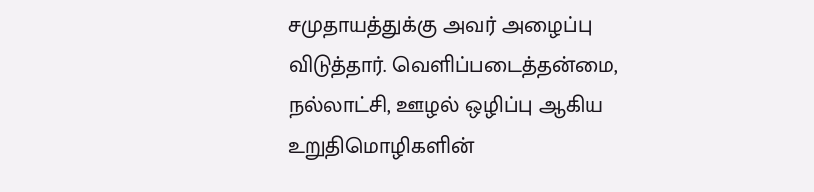சமுதாயத்துக்கு அவர் அழைப்பு விடுத்தார். வெளிப்படைத்தன்மை, நல்லாட்சி, ஊழல் ஒழிப்பு ஆகிய உறுதிமொழிகளின்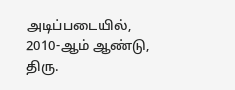அடிப்படையில், 2010-ஆம் ஆண்டு, திரு.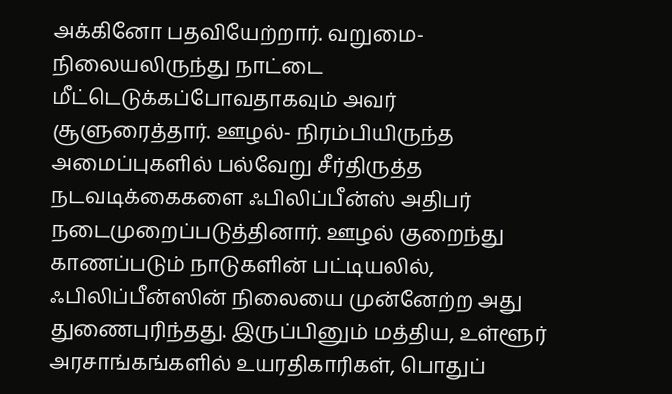அக்கினோ பதவியேற்றார். வறுமை- நிலையலிருந்து நாட்டை மீட்டெடுக்கப்போவதாகவும் அவர் சூளுரைத்தார். ஊழல்- நிரம்பியிருந்த அமைப்புகளில் பல்வேறு சீர்திருத்த நடவடிக்கைகளை ஃபிலிப்பீன்ஸ் அதிபர் நடைமுறைப்படுத்தினார். ஊழல் குறைந்து காணப்படும் நாடுகளின் பட்டியலில், ஃபிலிப்பீன்ஸின் நிலையை முன்னேற்ற அது துணைபுரிந்தது. இருப்பினும் மத்திய, உள்ளூர் அரசாங்கங்களில் உயரதிகாரிகள், பொதுப்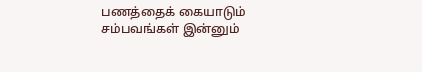பணத்தைக் கையாடும் சம்பவங்கள் இன்னும்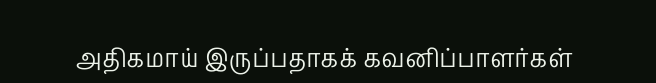அதிகமாய் இருப்பதாகக் கவனிப்பாளர்கள்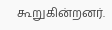கூறுகின்றனர்.